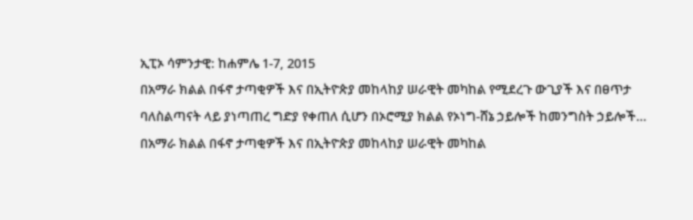ኢፒኦ ሳምንታዊ: ከሐምሌ 1-7, 2015
በአማራ ክልል በፋኖ ታጣቂዎች እና በኢትዮጵያ መከላከያ ሠራዊት መካከል የሚደረጉ ውጊያች እና በፀጥታ ባለስልጣናት ላይ ያነጣጠረ ግድያ የቀጠለ ሲሆን በኦሮሚያ ክልል የኦነግ-ሸኔ ኃይሎች ከመንግስት ኃይሎች…
በአማራ ክልል በፋኖ ታጣቂዎች እና በኢትዮጵያ መከላከያ ሠራዊት መካከል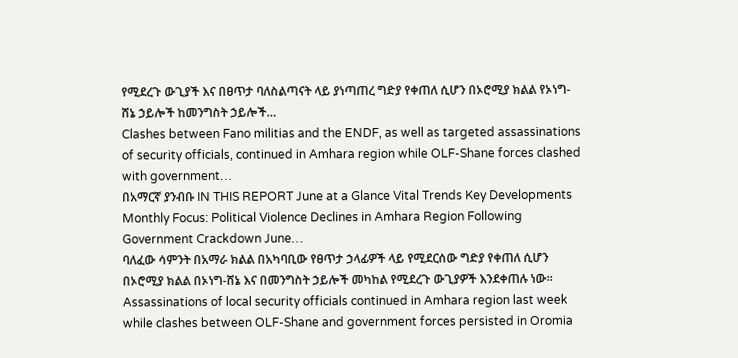የሚደረጉ ውጊያች እና በፀጥታ ባለስልጣናት ላይ ያነጣጠረ ግድያ የቀጠለ ሲሆን በኦሮሚያ ክልል የኦነግ-ሸኔ ኃይሎች ከመንግስት ኃይሎች…
Clashes between Fano militias and the ENDF, as well as targeted assassinations of security officials, continued in Amhara region while OLF-Shane forces clashed with government…
በአማርኛ ያንብቡ IN THIS REPORT June at a Glance Vital Trends Key Developments Monthly Focus: Political Violence Declines in Amhara Region Following Government Crackdown June…
ባለፈው ሳምንት በአማራ ክልል በአካባቢው የፀጥታ ኃላፊዎች ላይ የሚደርሰው ግድያ የቀጠለ ሲሆን በኦሮሚያ ክልል በኦነግ-ሸኔ እና በመንግስት ኃይሎች መካከል የሚደረጉ ውጊያዎች እንደቀጠሉ ነው።
Assassinations of local security officials continued in Amhara region last week while clashes between OLF-Shane and government forces persisted in Oromia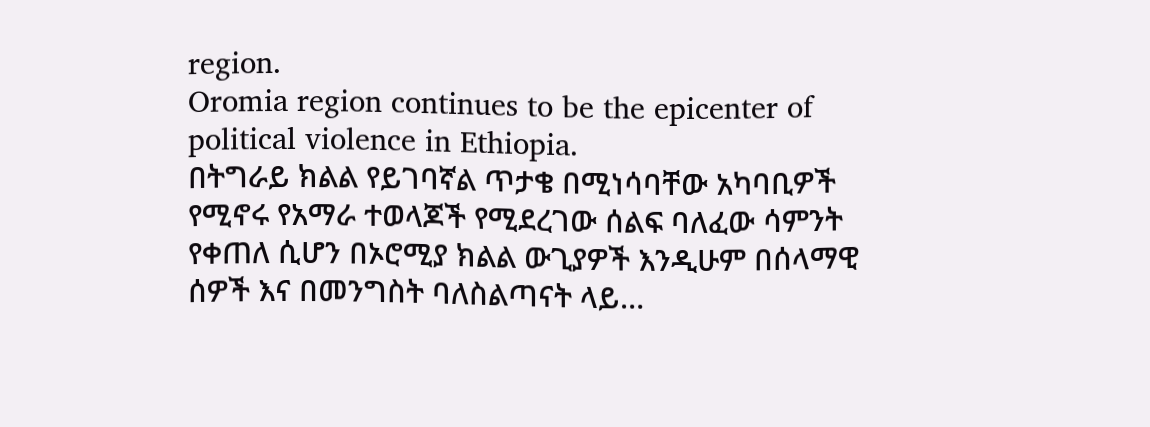region.
Oromia region continues to be the epicenter of political violence in Ethiopia.
በትግራይ ክልል የይገባኛል ጥታቄ በሚነሳባቸው አካባቢዎች የሚኖሩ የአማራ ተወላጆች የሚደረገው ሰልፍ ባለፈው ሳምንት የቀጠለ ሲሆን በኦሮሚያ ክልል ውጊያዎች እንዲሁም በሰላማዊ ሰዎች እና በመንግስት ባለስልጣናት ላይ…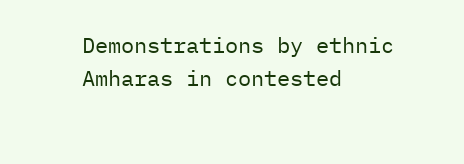Demonstrations by ethnic Amharas in contested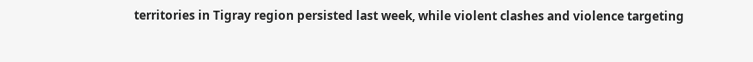territories in Tigray region persisted last week, while violent clashes and violence targeting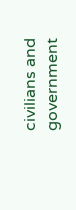civilians and government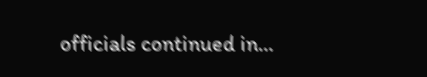officials continued in…